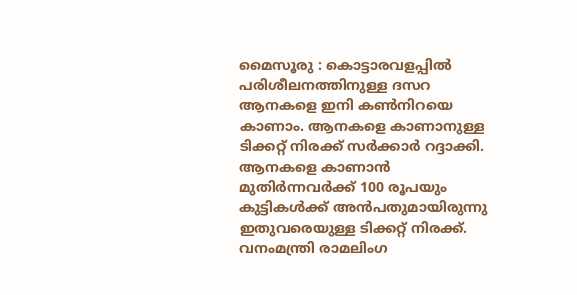മൈസൂരു : കൊട്ടാരവളപ്പിൽ പരിശീലനത്തിനുള്ള ദസറ ആനകളെ ഇനി കൺനിറയെ കാണാം. ആനകളെ കാണാനുള്ള ടിക്കറ്റ് നിരക്ക് സർക്കാർ റദ്ദാക്കി.
ആനകളെ കാണാൻ മുതിർന്നവർക്ക് 100 രൂപയും കുട്ടികൾക്ക് അൻപതുമായിരുന്നു ഇതുവരെയുള്ള ടിക്കറ്റ് നിരക്ക്. വനംമന്ത്രി രാമലിംഗ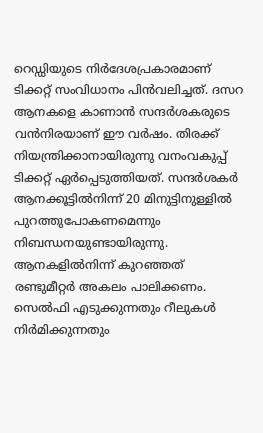റെഡ്ഡിയുടെ നിർദേശപ്രകാരമാണ് ടിക്കറ്റ് സംവിധാനം പിൻവലിച്ചത്. ദസറ ആനകളെ കാണാൻ സന്ദർശകരുടെ വൻനിരയാണ് ഈ വർഷം. തിരക്ക് നിയന്ത്രിക്കാനായിരുന്നു വനംവകുപ്പ് ടിക്കറ്റ് ഏർപ്പെടുത്തിയത്. സന്ദർശകർ ആനക്കൂട്ടിൽനിന്ന് 20 മിനുട്ടിനുള്ളിൽ പുറത്തുപോകണമെന്നും നിബന്ധനയുണ്ടായിരുന്നു. ആനകളിൽനിന്ന് കുറഞ്ഞത് രണ്ടുമീറ്റർ അകലം പാലിക്കണം. സെൽഫി എടുക്കുന്നതും റീലുകൾ നിർമിക്കുന്നതും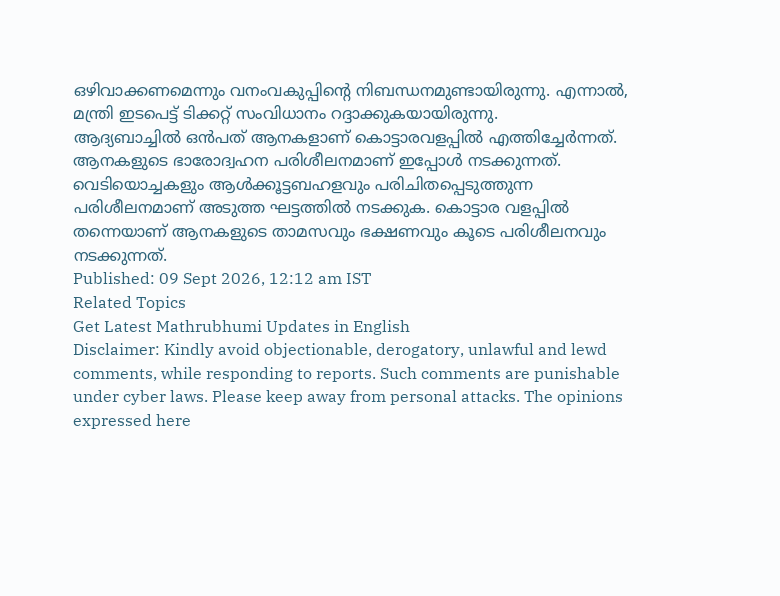ഒഴിവാക്കണമെന്നും വനംവകുപ്പിന്റെ നിബന്ധനമുണ്ടായിരുന്നു. എന്നാൽ, മന്ത്രി ഇടപെട്ട് ടിക്കറ്റ് സംവിധാനം റദ്ദാക്കുകയായിരുന്നു.
ആദ്യബാച്ചിൽ ഒൻപത് ആനകളാണ് കൊട്ടാരവളപ്പിൽ എത്തിച്ചേർന്നത്. ആനകളുടെ ഭാരോദ്വഹന പരിശീലനമാണ് ഇപ്പോൾ നടക്കുന്നത്. വെടിയൊച്ചകളും ആൾക്കൂട്ടബഹളവും പരിചിതപ്പെടുത്തുന്ന പരിശീലനമാണ് അടുത്ത ഘട്ടത്തിൽ നടക്കുക. കൊട്ടാര വളപ്പിൽ തന്നെയാണ് ആനകളുടെ താമസവും ഭക്ഷണവും കൂടെ പരിശീലനവും നടക്കുന്നത്.
Published: 09 Sept 2026, 12:12 am IST
Related Topics
Get Latest Mathrubhumi Updates in English
Disclaimer: Kindly avoid objectionable, derogatory, unlawful and lewd comments, while responding to reports. Such comments are punishable under cyber laws. Please keep away from personal attacks. The opinions expressed here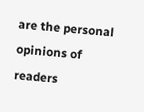are the personal opinions of readers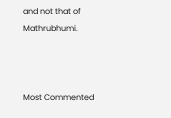and not that of Mathrubhumi.



Most Commented